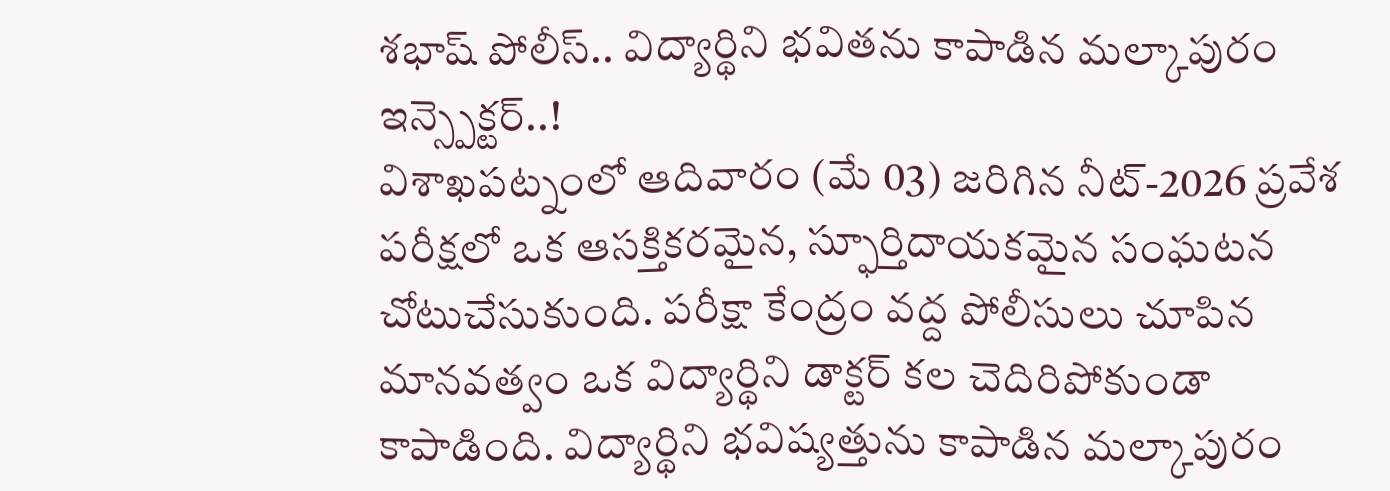శభాష్ పోలీస్.. విద్యార్థిని భవితను కాపాడిన మల్కాపురం ఇన్స్పెక్టర్..!
విశాఖపట్నంలో ఆదివారం (మే 03) జరిగిన నీట్-2026 ప్రవేశ పరీక్షలో ఒక ఆసక్తికరమైన, స్ఫూర్తిదాయకమైన సంఘటన చోటుచేసుకుంది. పరీక్షా కేంద్రం వద్ద పోలీసులు చూపిన మానవత్వం ఒక విద్యార్థిని డాక్టర్ కల చెదిరిపోకుండా కాపాడింది. విద్యార్థిని భవిష్యత్తును కాపాడిన మల్కాపురం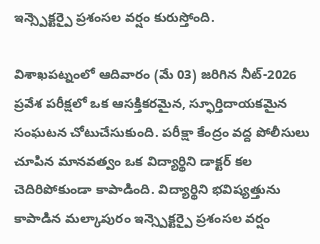ఇన్స్పెక్టర్పై ప్రశంసల వర్షం కురుస్తోంది.

విశాఖపట్నంలో ఆదివారం (మే 03) జరిగిన నీట్-2026 ప్రవేశ పరీక్షలో ఒక ఆసక్తికరమైన, స్ఫూర్తిదాయకమైన సంఘటన చోటుచేసుకుంది. పరీక్షా కేంద్రం వద్ద పోలీసులు చూపిన మానవత్వం ఒక విద్యార్థిని డాక్టర్ కల చెదిరిపోకుండా కాపాడింది. విద్యార్థిని భవిష్యత్తును కాపాడిన మల్కాపురం ఇన్స్పెక్టర్పై ప్రశంసల వర్షం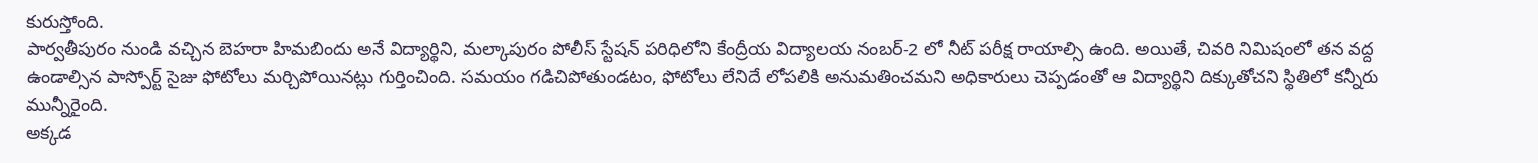కురుస్తోంది.
పార్వతీపురం నుండి వచ్చిన బెహరా హిమబిందు అనే విద్యార్థిని, మల్కాపురం పోలీస్ స్టేషన్ పరిధిలోని కేంద్రీయ విద్యాలయ నంబర్-2 లో నీట్ పరీక్ష రాయాల్సి ఉంది. అయితే, చివరి నిమిషంలో తన వద్ద ఉండాల్సిన పాస్పోర్ట్ సైజు ఫోటోలు మర్చిపోయినట్లు గుర్తించింది. సమయం గడిచిపోతుండటం, ఫోటోలు లేనిదే లోపలికి అనుమతించమని అధికారులు చెప్పడంతో ఆ విద్యార్థిని దిక్కుతోచని స్థితిలో కన్నీరు మున్నీరైంది.
అక్కడ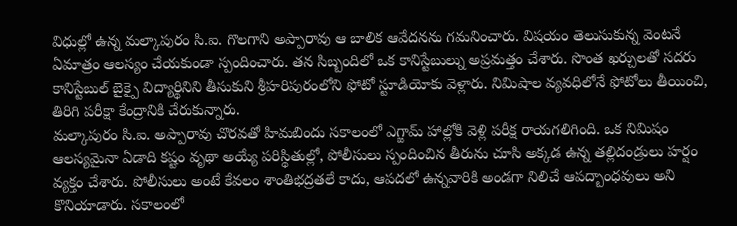విధుల్లో ఉన్న మల్కాపురం సి.ఐ. గొలగాని అప్పారావు ఆ బాలిక ఆవేదనను గమనించారు. విషయం తెలుసుకున్న వెంటనే ఏమాత్రం ఆలస్యం చేయకుండా స్పందించారు. తన సిబ్బందిలో ఒక కానిస్టేబుల్ను అప్రమత్తం చేశారు. సొంత ఖర్చులతో సదరు కానిస్టేబుల్ బైక్పై విద్యార్థినిని తీసుకుని శ్రీహరిపురంలోని ఫోటో స్టూడియోకు వెళ్లారు. నిమిషాల వ్యవధిలోనే ఫోటోలు తీయించి, తిరిగి పరీక్షా కేంద్రానికి చేరుకున్నారు.
మల్కాపురం సి.ఐ. అప్పారావు చొరవతో హిమబిందు సకాలంలో ఎగ్జామ్ హాల్లోకి వెళ్లి పరీక్ష రాయగలిగింది. ఒక నిమిషం ఆలస్యమైనా ఏడాది కష్టం వృథా అయ్యే పరిస్థితుల్లో, పోలీసులు స్పందించిన తీరును చూసి అక్కడ ఉన్న తల్లిదండ్రులు హర్షం వ్యక్తం చేశారు. పోలీసులు అంటే కేవలం శాంతిభద్రతలే కాదు, ఆపదలో ఉన్నవారికి అండగా నిలిచే ఆపద్బాంధవులు అని కొనియాడారు. సకాలంలో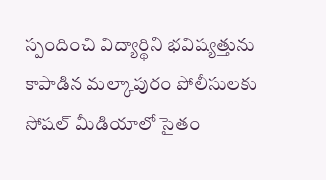స్పందించి విద్యార్థిని భవిష్యత్తును కాపాడిన మల్కాపురం పోలీసులకు సోషల్ మీడియాలో సైతం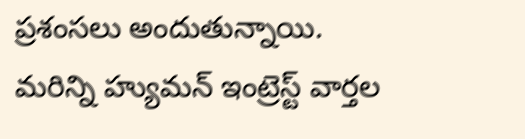ప్రశంసలు అందుతున్నాయి.
మరిన్ని హ్యుమన్ ఇంట్రెస్ట్ వార్తల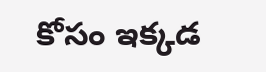కోసం ఇక్కడ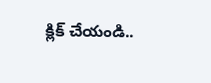క్లిక్ చేయండి..